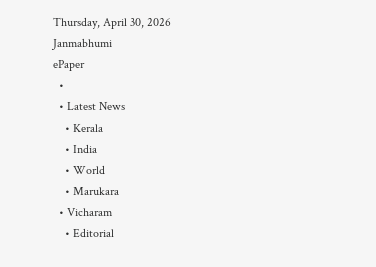Thursday, April 30, 2026
Janmabhumi
ePaper
  •
  • Latest News
    • Kerala
    • India
    • World
    • Marukara
  • Vicharam
    • Editorial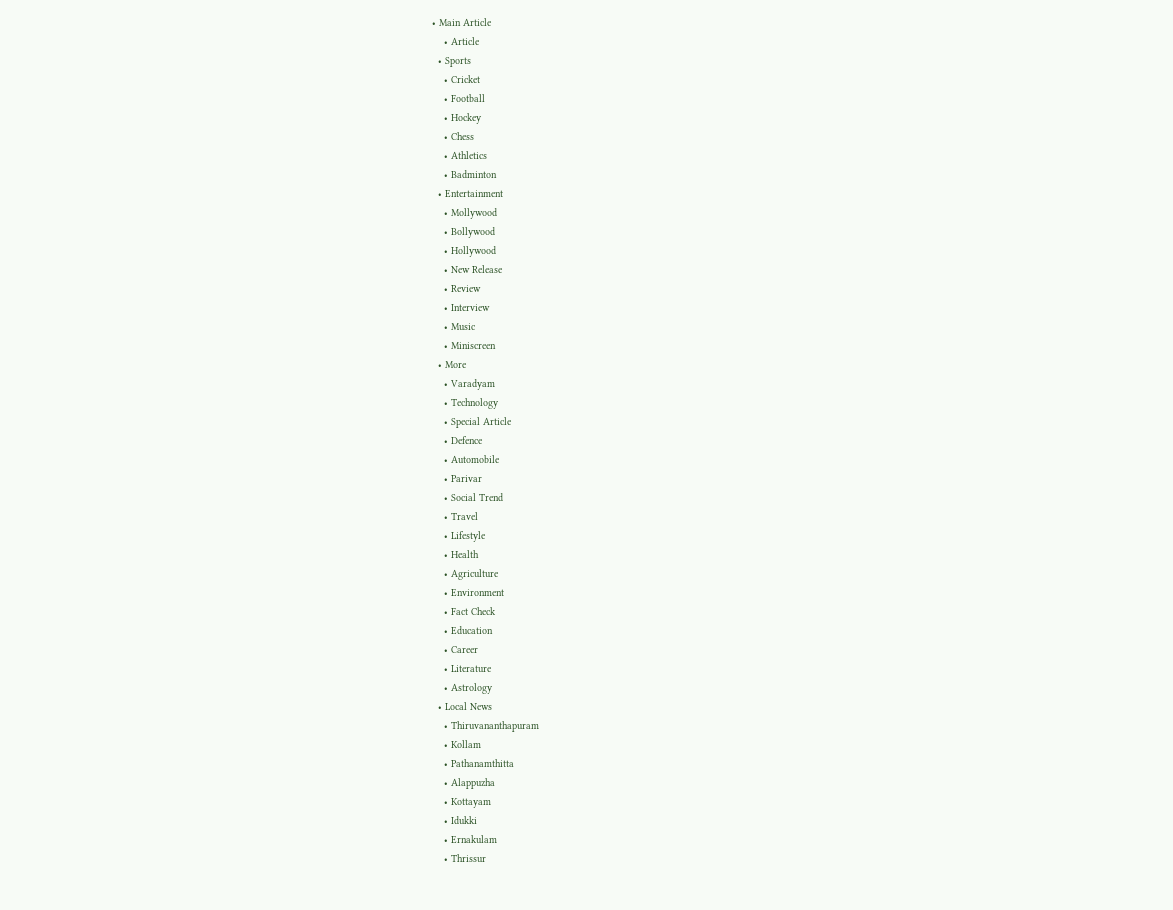• Main Article
    • Article
  • Sports
    • Cricket
    • Football
    • Hockey
    • Chess
    • Athletics
    • Badminton
  • Entertainment
    • Mollywood
    • Bollywood
    • Hollywood
    • New Release
    • Review
    • Interview
    • Music
    • Miniscreen
  • More
    • Varadyam
    • Technology
    • Special Article
    • Defence
    • Automobile
    • Parivar
    • Social Trend
    • Travel
    • Lifestyle
    • Health
    • Agriculture
    • Environment
    • Fact Check
    • Education
    • Career
    • Literature
    • Astrology
  • Local News
    • Thiruvananthapuram
    • Kollam
    • Pathanamthitta
    • Alappuzha
    • Kottayam
    • Idukki
    • Ernakulam
    • Thrissur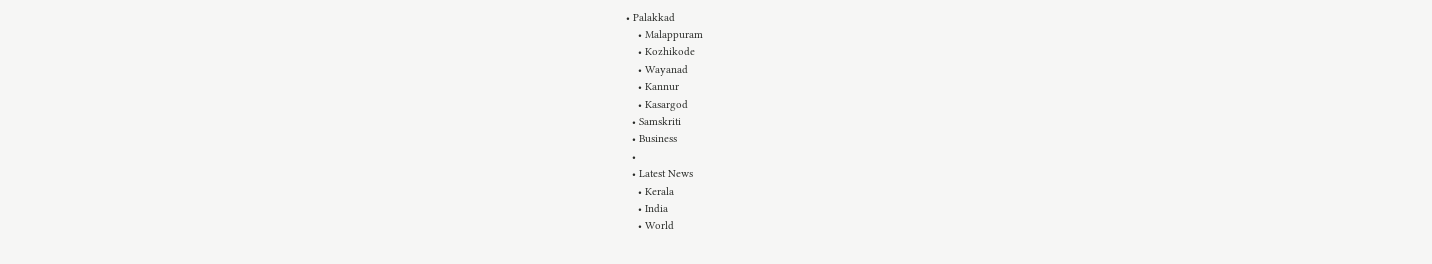• Palakkad
    • Malappuram
    • Kozhikode
    • Wayanad
    • Kannur
    • Kasargod
  • Samskriti
  • Business
  •
  • Latest News
    • Kerala
    • India
    • World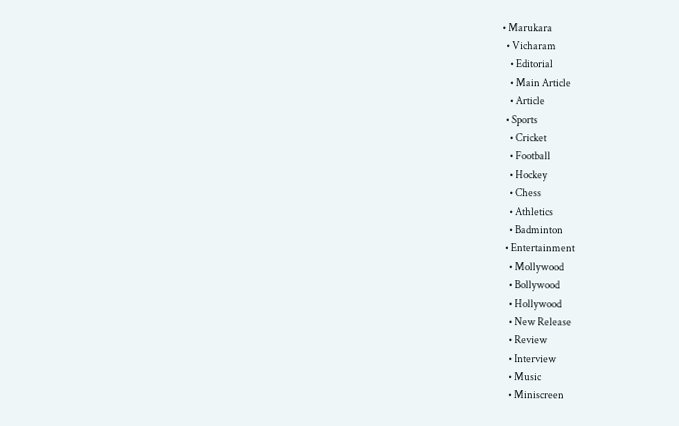• Marukara
  • Vicharam
    • Editorial
    • Main Article
    • Article
  • Sports
    • Cricket
    • Football
    • Hockey
    • Chess
    • Athletics
    • Badminton
  • Entertainment
    • Mollywood
    • Bollywood
    • Hollywood
    • New Release
    • Review
    • Interview
    • Music
    • Miniscreen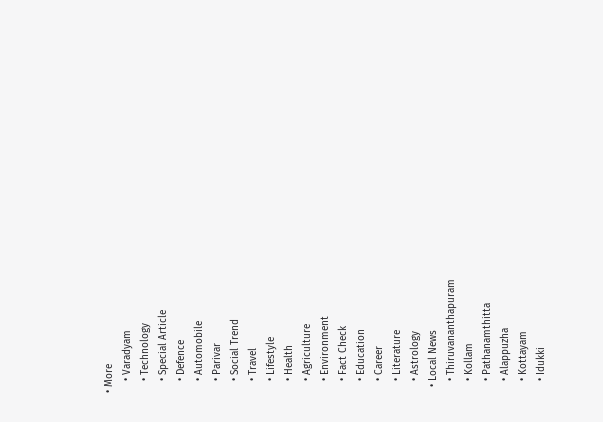• More
    • Varadyam
    • Technology
    • Special Article
    • Defence
    • Automobile
    • Parivar
    • Social Trend
    • Travel
    • Lifestyle
    • Health
    • Agriculture
    • Environment
    • Fact Check
    • Education
    • Career
    • Literature
    • Astrology
  • Local News
    • Thiruvananthapuram
    • Kollam
    • Pathanamthitta
    • Alappuzha
    • Kottayam
    • Idukki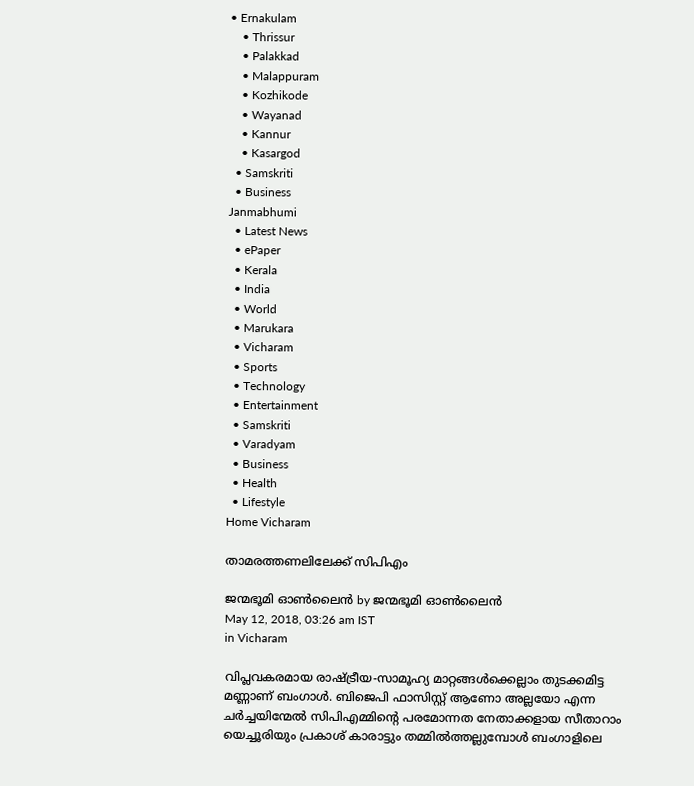• Ernakulam
    • Thrissur
    • Palakkad
    • Malappuram
    • Kozhikode
    • Wayanad
    • Kannur
    • Kasargod
  • Samskriti
  • Business
Janmabhumi
  • Latest News
  • ePaper
  • Kerala
  • India
  • World
  • Marukara
  • Vicharam
  • Sports
  • Technology
  • Entertainment
  • Samskriti
  • Varadyam
  • Business
  • Health
  • Lifestyle
Home Vicharam

താമരത്തണലിലേക്ക് സിപിഎം

ജന്മഭൂമി ഓണ്‍ലൈന്‍ by ജന്മഭൂമി ഓണ്‍ലൈന്‍
May 12, 2018, 03:26 am IST
in Vicharam

വിപ്ലവകരമായ രാഷ്‌ട്രീയ-സാമൂഹ്യ മാറ്റങ്ങള്‍ക്കെല്ലാം തുടക്കമിട്ട മണ്ണാണ് ബംഗാള്‍. ബിജെപി ഫാസിസ്റ്റ് ആണോ അല്ലയോ എന്ന ചര്‍ച്ചയിന്മേല്‍ സിപിഎമ്മിന്റെ പരമോന്നത നേതാക്കളായ സീതാറാം യെച്ചൂരിയും പ്രകാശ് കാരാട്ടും തമ്മില്‍ത്തല്ലുമ്പോള്‍ ബംഗാളിലെ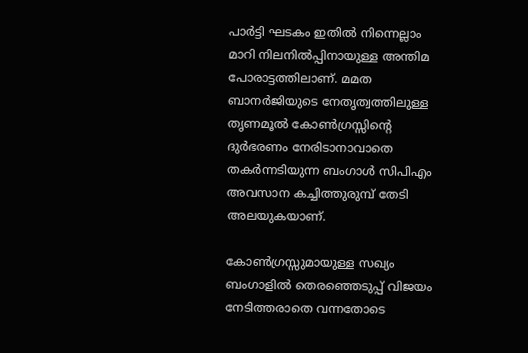പാര്‍ട്ടി ഘടകം ഇതില്‍ നിന്നെല്ലാം മാറി നിലനില്‍പ്പിനായുള്ള അന്തിമ പോരാട്ടത്തിലാണ്. മമത ബാനര്‍ജിയുടെ നേതൃത്വത്തിലുള്ള തൃണമൂല്‍ കോണ്‍ഗ്രസ്സിന്റെ ദുര്‍ഭരണം നേരിടാനാവാതെ തകര്‍ന്നടിയുന്ന ബംഗാള്‍ സിപിഎം അവസാന കച്ചിത്തുരുമ്പ് തേടി അലയുകയാണ്.

കോണ്‍ഗ്രസ്സുമായുള്ള സഖ്യം ബംഗാളില്‍ തെരഞ്ഞെടുപ്പ് വിജയം നേടിത്തരാതെ വന്നതോടെ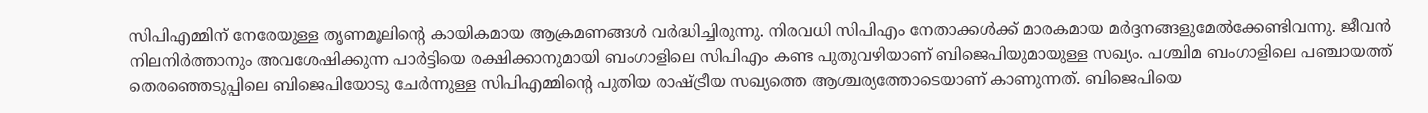സിപിഎമ്മിന് നേരേയുള്ള തൃണമൂലിന്റെ കായികമായ ആക്രമണങ്ങള്‍ വര്‍ദ്ധിച്ചിരുന്നു. നിരവധി സിപിഎം നേതാക്കള്‍ക്ക് മാരകമായ മര്‍ദ്ദനങ്ങളുമേല്‍ക്കേണ്ടിവന്നു. ജീവന്‍ നിലനിര്‍ത്താനും അവശേഷിക്കുന്ന പാര്‍ട്ടിയെ രക്ഷിക്കാനുമായി ബംഗാളിലെ സിപിഎം കണ്ട പുതുവഴിയാണ് ബിജെപിയുമായുള്ള സഖ്യം. പശ്ചിമ ബംഗാളിലെ പഞ്ചായത്ത് തെരഞ്ഞെടുപ്പിലെ ബിജെപിയോടു ചേര്‍ന്നുള്ള സിപിഎമ്മിന്റെ പുതിയ രാഷ്‌ട്രീയ സഖ്യത്തെ ആശ്ചര്യത്തോടെയാണ് കാണുന്നത്. ബിജെപിയെ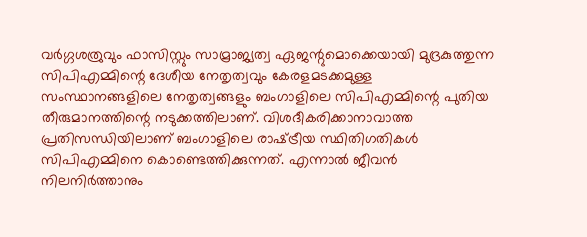വര്‍ഗ്ഗശത്രുവും ഫാസിസ്റ്റും സാമ്രാജ്യത്വ ഏജന്റുമൊക്കെയായി മുദ്രകുത്തുന്ന സിപിഎമ്മിന്റെ ദേശീയ നേതൃത്വവും കേരളമടക്കമുള്ള സംസ്ഥാനങ്ങളിലെ നേതൃത്വങ്ങളും ബംഗാളിലെ സിപിഎമ്മിന്റെ പുതിയ തീരുമാനത്തിന്റെ നടുക്കത്തിലാണ്. വിശദീകരിക്കാനാവാത്ത പ്രതിസന്ധിയിലാണ് ബംഗാളിലെ രാഷ്‌ട്രീയ സ്ഥിതിഗതികള്‍ സിപിഎമ്മിനെ കൊണ്ടെത്തിക്കുന്നത്. എന്നാല്‍ ജീവന്‍ നിലനിര്‍ത്താനും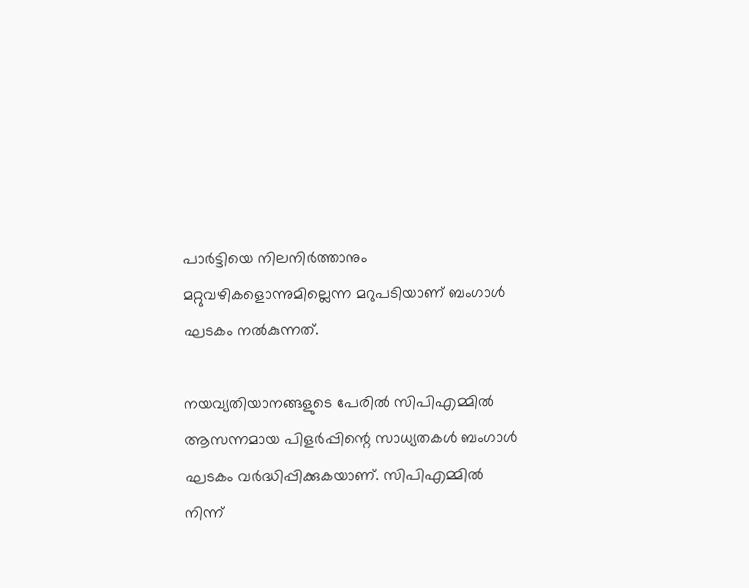പാര്‍ട്ടിയെ നിലനിര്‍ത്താനും മറ്റുവഴികളൊന്നുമില്ലെന്ന മറുപടിയാണ് ബംഗാള്‍ ഘടകം നല്‍കുന്നത്.

നയവ്യതിയാനങ്ങളുടെ പേരില്‍ സിപിഎമ്മില്‍ ആസന്നമായ പിളര്‍പ്പിന്റെ സാധ്യതകള്‍ ബംഗാള്‍ ഘടകം വര്‍ദ്ധിപ്പിക്കുകയാണ്. സിപിഎമ്മില്‍ നിന്ന്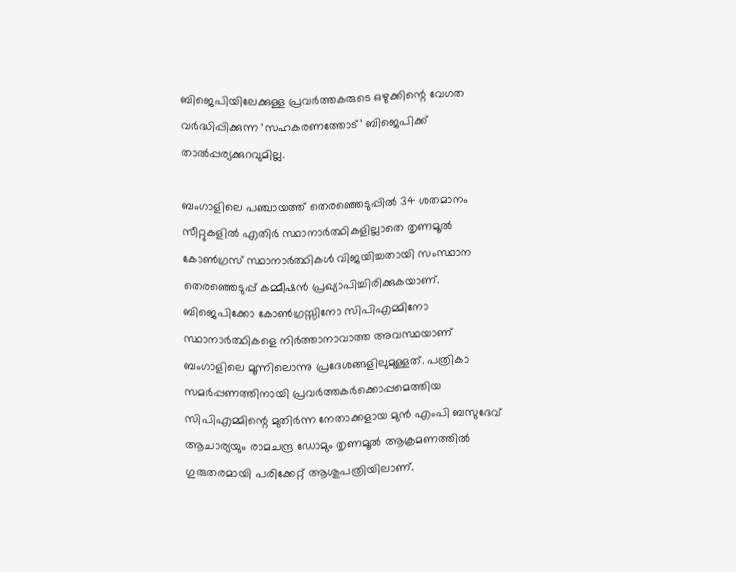ബിജെപിയിലേക്കുള്ള പ്രവര്‍ത്തകരുടെ ഒഴുക്കിന്റെ വേഗത വര്‍ദ്ധിപ്പിക്കുന്ന ‘സഹകരണത്തോട്’ ബിജെപിക്ക് താല്‍പ്പര്യക്കുറവുമില്ല.

ബംഗാളിലെ പഞ്ചായത്ത് തെരഞ്ഞെടുപ്പില്‍ 34 ശതമാനം സീറ്റുകളില്‍ എതിര്‍ സ്ഥാനാര്‍ത്ഥികളില്ലാതെ തൃണമൂല്‍ കോണ്‍ഗ്രസ് സ്ഥാനാര്‍ത്ഥികള്‍ വിജയിച്ചതായി സംസ്ഥാന തെരഞ്ഞെടുപ്പ് കമ്മീഷന്‍ പ്രഖ്യാപിച്ചിരിക്കുകയാണ്. ബിജെപിക്കോ കോണ്‍ഗ്രസ്സിനോ സിപിഎമ്മിനോ സ്ഥാനാര്‍ത്ഥികളെ നിര്‍ത്താനാവാത്ത അവസ്ഥയാണ് ബംഗാളിലെ മൂന്നിലൊന്നു പ്രദേശങ്ങളിലുമുള്ളത്. പത്രികാ സമര്‍പ്പണത്തിനായി പ്രവര്‍ത്തകര്‍ക്കൊപ്പമെത്തിയ സിപിഎമ്മിന്റെ മുതിര്‍ന്ന നേതാക്കളായ മുന്‍ എംപി ബസുദേവ് ആചാര്യയും രാമചന്ദ്ര ഡോമും തൃണമൂല്‍ ആക്രമണത്തില്‍ ഗുരുതരമായി പരിക്കേറ്റ് ആശുപത്രിയിലാണ്.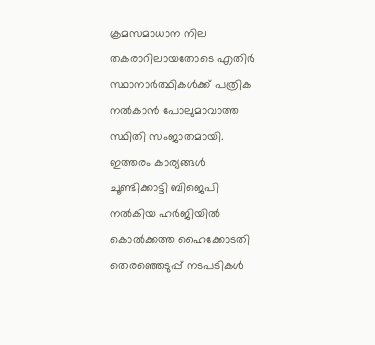ക്രമസമാധാന നില തകരാറിലായതോടെ എതിര്‍ സ്ഥാനാര്‍ത്ഥികള്‍ക്ക് പത്രിക നല്‍കാന്‍ പോലുമാവാത്ത സ്ഥിതി സംജാതമായി. ഇത്തരം കാര്യങ്ങള്‍ ചൂണ്ടിക്കാട്ടി ബിജെപി നല്‍കിയ ഹര്‍ജിയില്‍ കൊല്‍ക്കത്ത ഹൈക്കോടതി തെരഞ്ഞെടുപ്പ് നടപടികള്‍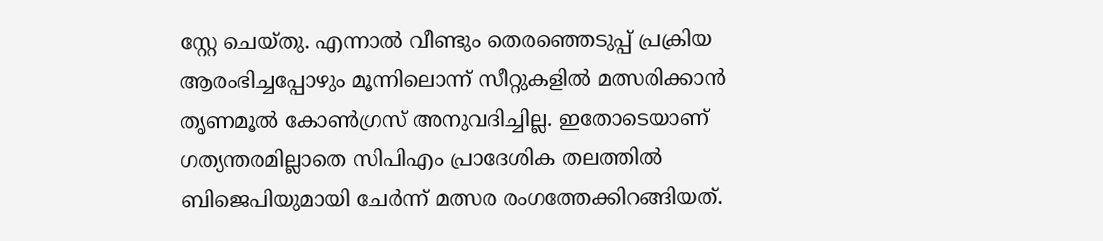സ്റ്റേ ചെയ്തു. എന്നാല്‍ വീണ്ടും തെരഞ്ഞെടുപ്പ് പ്രക്രിയ ആരംഭിച്ചപ്പോഴും മൂന്നിലൊന്ന് സീറ്റുകളില്‍ മത്സരിക്കാന്‍ തൃണമൂല്‍ കോണ്‍ഗ്രസ് അനുവദിച്ചില്ല. ഇതോടെയാണ് ഗത്യന്തരമില്ലാതെ സിപിഎം പ്രാദേശിക തലത്തില്‍ ബിജെപിയുമായി ചേര്‍ന്ന് മത്സര രംഗത്തേക്കിറങ്ങിയത്.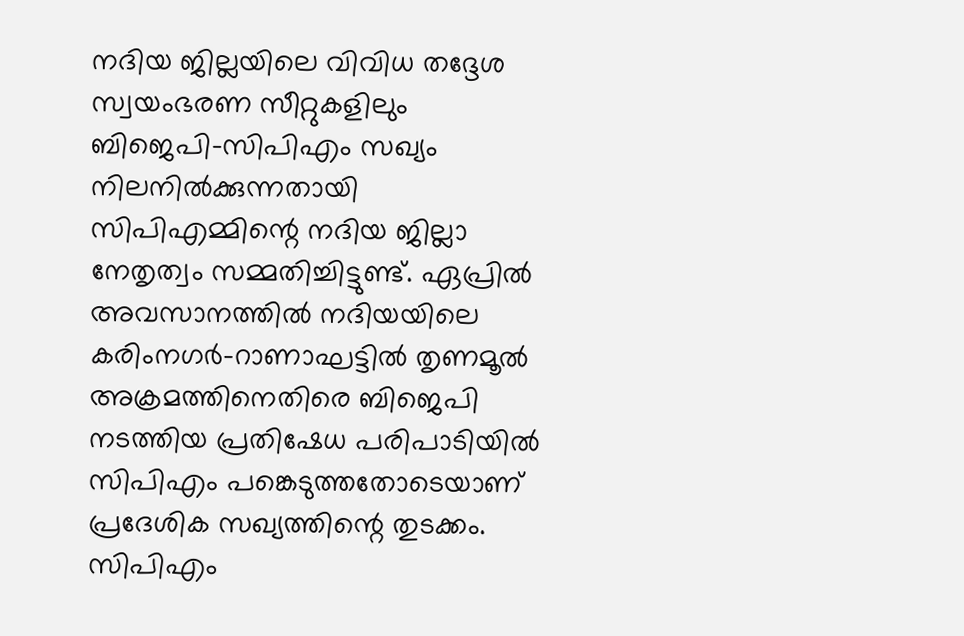നദിയ ജില്ലയിലെ വിവിധ തദ്ദേശ സ്വയംഭരണ സീറ്റുകളിലും ബിജെപി-സിപിഎം സഖ്യം നിലനില്‍ക്കുന്നതായി സിപിഎമ്മിന്റെ നദിയ ജില്ലാ നേതൃത്വം സമ്മതിച്ചിട്ടുണ്ട്. ഏപ്രില്‍ അവസാനത്തില്‍ നദിയയിലെ കരിംനഗര്‍-റാണാഘട്ടില്‍ തൃണമൂല്‍ അക്രമത്തിനെതിരെ ബിജെപി നടത്തിയ പ്രതിഷേധ പരിപാടിയില്‍ സിപിഎം പങ്കെടുത്തതോടെയാണ് പ്രദേശിക സഖ്യത്തിന്റെ തുടക്കം. സിപിഎം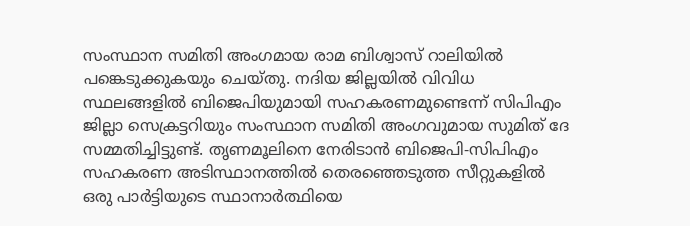സംസ്ഥാന സമിതി അംഗമായ രാമ ബിശ്വാസ് റാലിയില്‍ പങ്കെടുക്കുകയും ചെയ്തു. നദിയ ജില്ലയില്‍ വിവിധ സ്ഥലങ്ങളില്‍ ബിജെപിയുമായി സഹകരണമുണ്ടെന്ന് സിപിഎം ജില്ലാ സെക്രട്ടറിയും സംസ്ഥാന സമിതി അംഗവുമായ സുമിത് ദേ സമ്മതിച്ചിട്ടുണ്ട്. തൃണമൂലിനെ നേരിടാന്‍ ബിജെപി-സിപിഎം സഹകരണ അടിസ്ഥാനത്തില്‍ തെരഞ്ഞെടുത്ത സീറ്റുകളില്‍ ഒരു പാര്‍ട്ടിയുടെ സ്ഥാനാര്‍ത്ഥിയെ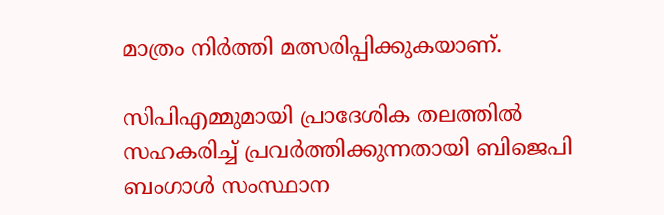മാത്രം നിര്‍ത്തി മത്സരിപ്പിക്കുകയാണ്.

സിപിഎമ്മുമായി പ്രാദേശിക തലത്തില്‍ സഹകരിച്ച് പ്രവര്‍ത്തിക്കുന്നതായി ബിജെപി ബംഗാള്‍ സംസ്ഥാന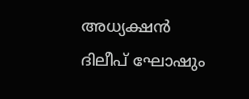അധ്യക്ഷന്‍ ദിലീപ് ഘോഷും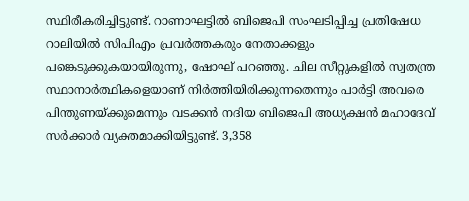സ്ഥിരീകരിച്ചിട്ടുണ്ട്. റാണാഘട്ടില്‍ ബിജെപി സംഘടിപ്പിച്ച പ്രതിഷേധ റാലിയില്‍ സിപിഎം പ്രവര്‍ത്തകരും നേതാക്കളും പങ്കെടുക്കുകയായിരുന്നു, ഷോഘ് പറഞ്ഞു. ചില സീറ്റുകളില്‍ സ്വതന്ത്ര സ്ഥാനാര്‍ത്ഥികളെയാണ് നിര്‍ത്തിയിരിക്കുന്നതെന്നും പാര്‍ട്ടി അവരെ പിന്തുണയ്‌ക്കുമെന്നും വടക്കന്‍ നദിയ ബിജെപി അധ്യക്ഷന്‍ മഹാദേവ് സര്‍ക്കാര്‍ വ്യക്തമാക്കിയിട്ടുണ്ട്. 3,358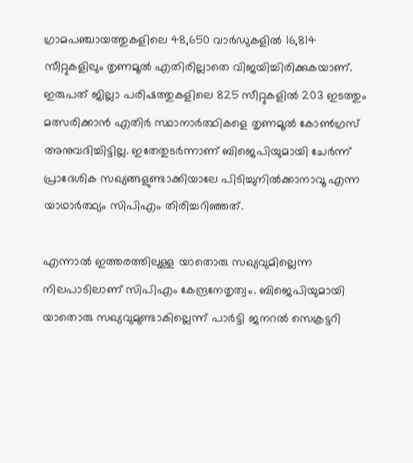ഗ്രാമപഞ്ചായത്തുകളിലെ 48,650 വാര്‍ഡുകളില്‍ 16,814 സീറ്റുകളിലും തൃണമൂല്‍ എതിരില്ലാതെ വിജയിച്ചിരിക്കുകയാണ്. ഇരുപത് ജില്ലാ പരിഷത്തുകളിലെ 825 സീറ്റുകളില്‍ 203 ഇടത്തും മത്സരിക്കാന്‍ എതിര്‍ സ്ഥാനാര്‍ത്ഥികളെ തൃണമൂല്‍ കോണ്‍ഗ്രസ് അനുവദിച്ചിട്ടില്ല. ഇതേതുടര്‍ന്നാണ് ബിജെപിയുമായി ചേര്‍ന്ന് പ്രാദേശിക സഖ്യങ്ങളുണ്ടാക്കിയാലേ പിടിച്ചുനില്‍ക്കാനാവൂ എന്ന യാഥാര്‍ത്ഥ്യം സിപിഎം തിരിച്ചറിഞ്ഞത്.

എന്നാല്‍ ഇത്തരത്തിലുള്ള യാതൊരു സഖ്യവുമില്ലെന്ന നിലപാടിലാണ് സിപിഎം കേന്ദ്രനേതൃത്വം. ബിജെപിയുമായി യാതൊരു സഖ്യവുമുണ്ടാകില്ലെന്ന് പാര്‍ട്ടി ജനറല്‍ സെക്രട്ടറി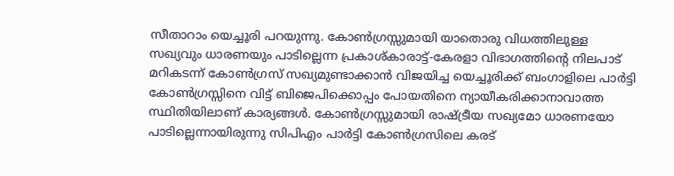സീതാറാം യെച്ചൂരി പറയുന്നു. കോണ്‍ഗ്രസ്സുമായി യാതൊരു വിധത്തിലുള്ള സഖ്യവും ധാരണയും പാടില്ലെന്ന പ്രകാശ്കാരാട്ട്-കേരളാ വിഭാഗത്തിന്റെ നിലപാട് മറികടന്ന് കോണ്‍ഗ്രസ് സഖ്യമുണ്ടാക്കാന്‍ വിജയിച്ച യെച്ചൂരിക്ക് ബംഗാളിലെ പാര്‍ട്ടി കോണ്‍ഗ്രസ്സിനെ വിട്ട് ബിജെപിക്കൊപ്പം പോയതിനെ ന്യായീകരിക്കാനാവാത്ത സ്ഥിതിയിലാണ് കാര്യങ്ങള്‍. കോണ്‍ഗ്രസ്സുമായി രാഷ്‌ട്രീയ സഖ്യമോ ധാരണയോ പാടില്ലെന്നായിരുന്നു സിപിഎം പാര്‍ട്ടി കോണ്‍ഗ്രസിലെ കരട്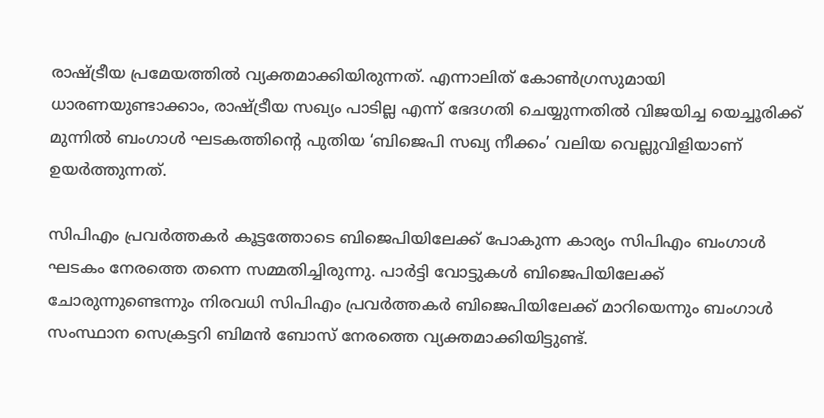രാഷ്‌ട്രീയ പ്രമേയത്തില്‍ വ്യക്തമാക്കിയിരുന്നത്. എന്നാലിത് കോണ്‍ഗ്രസുമായി ധാരണയുണ്ടാക്കാം, രാഷ്‌ട്രീയ സഖ്യം പാടില്ല എന്ന് ഭേദഗതി ചെയ്യുന്നതില്‍ വിജയിച്ച യെച്ചൂരിക്ക് മുന്നില്‍ ബംഗാള്‍ ഘടകത്തിന്റെ പുതിയ ‘ബിജെപി സഖ്യ നീക്കം’ വലിയ വെല്ലുവിളിയാണ് ഉയര്‍ത്തുന്നത്.

സിപിഎം പ്രവര്‍ത്തകര്‍ കൂട്ടത്തോടെ ബിജെപിയിലേക്ക് പോകുന്ന കാര്യം സിപിഎം ബംഗാള്‍ ഘടകം നേരത്തെ തന്നെ സമ്മതിച്ചിരുന്നു. പാര്‍ട്ടി വോട്ടുകള്‍ ബിജെപിയിലേക്ക് ചോരുന്നുണ്ടെന്നും നിരവധി സിപിഎം പ്രവര്‍ത്തകര്‍ ബിജെപിയിലേക്ക് മാറിയെന്നും ബംഗാള്‍ സംസ്ഥാന സെക്രട്ടറി ബിമന്‍ ബോസ് നേരത്തെ വ്യക്തമാക്കിയിട്ടുണ്ട്.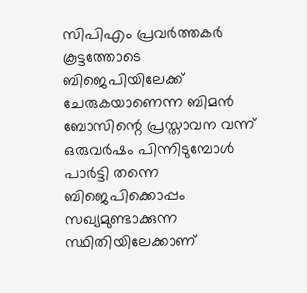സിപിഎം പ്രവര്‍ത്തകര്‍ കൂട്ടത്തോടെ ബിജെപിയിലേക്ക് ചേരുകയാണെന്ന ബിമന്‍ ബോസിന്റെ പ്രസ്താവന വന്ന് ഒരുവര്‍ഷം പിന്നിടുമ്പോള്‍ പാര്‍ട്ടി തന്നെ ബിജെപിക്കൊപ്പം സഖ്യമുണ്ടാക്കുന്ന സ്ഥിതിയിലേക്കാണ്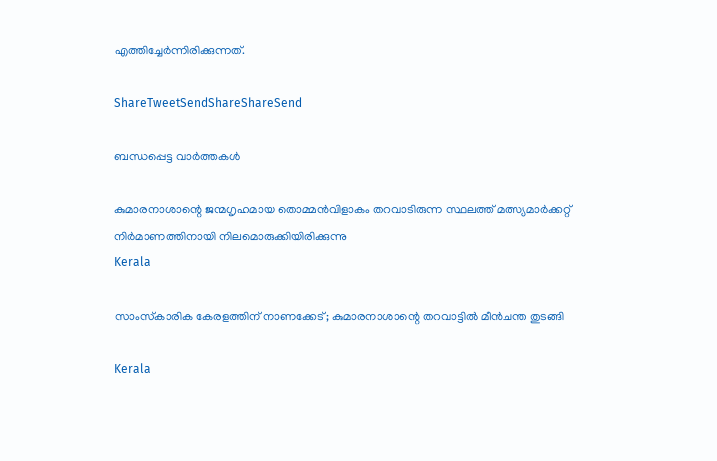എത്തിച്ചേര്‍ന്നിരിക്കുന്നത്.

ShareTweetSendShareShareSend

ബന്ധപ്പെട്ട വാര്‍ത്തകള്‍

കുമാരനാശാന്റെ ജന്മഗൃഹമായ തൊമ്മന്‍വിളാകം തറവാടിരുന്ന സ്ഥലത്ത് മത്സ്യമാര്‍ക്കറ്റ് നിര്‍മാണത്തിനായി നിലമൊരുക്കിയിരിക്കുന്നു
Kerala

സാംസ്‌കാരിക കേരളത്തിന് നാണക്കേട്; കുമാരനാശാന്റെ തറവാട്ടില്‍ മീന്‍ചന്ത തുടങ്ങി

Kerala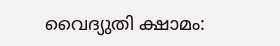വൈദ്യുതി ക്ഷാമം: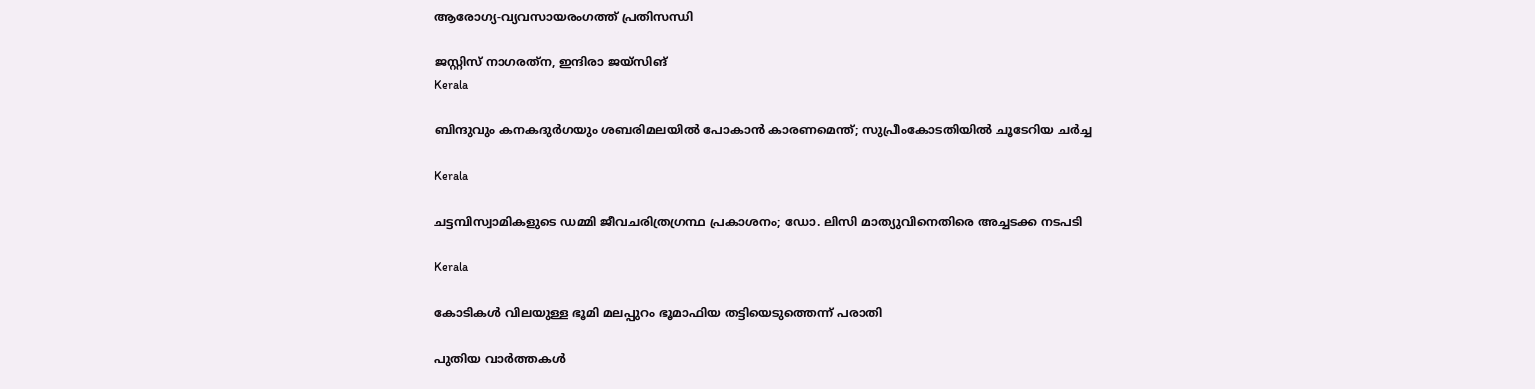ആരോഗ്യ-വ്യവസായരംഗത്ത് പ്രതിസന്ധി

ജസ്റ്റിസ് നാഗരത്‌ന, ഇന്ദിരാ ജയ്‌സിങ്‌
Kerala

ബിന്ദുവും കനകദുര്‍ഗയും ശബരിമലയില്‍ പോകാന്‍ കാരണമെന്ത്; സുപ്രീംകോടതിയില്‍ ചൂടേറിയ ചര്‍ച്ച

Kerala

ചട്ടമ്പിസ്വാമികളുടെ ഡമ്മി ജീവചരിത്രഗ്രന്ഥ പ്രകാശനം; ഡോ. ലിസി മാത്യുവിനെതിരെ അച്ചടക്ക നടപടി

Kerala

കോടികള്‍ വിലയുള്ള ഭൂമി മലപ്പുറം ഭൂമാഫിയ തട്ടിയെടുത്തെന്ന് പരാതി

പുതിയ വാര്‍ത്തകള്‍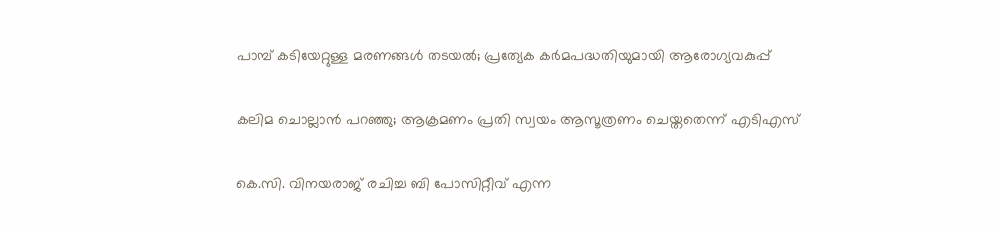പാമ്പ് കടിയേറ്റുള്ള മരണങ്ങള്‍ തടയല്‍; പ്രത്യേക കര്‍മപദ്ധതിയുമായി ആരോഗ്യവകുപ്പ്

കലിമ ചൊല്ലാന്‍ പറഞ്ഞു; ആക്രമണം പ്രതി സ്വയം ആസൂത്രണം ചെയ്തതെന്ന് എടിഎസ്

കെ.സി. വിനയരാജ് രചിച്ച ബി പോസിറ്റീവ് എന്ന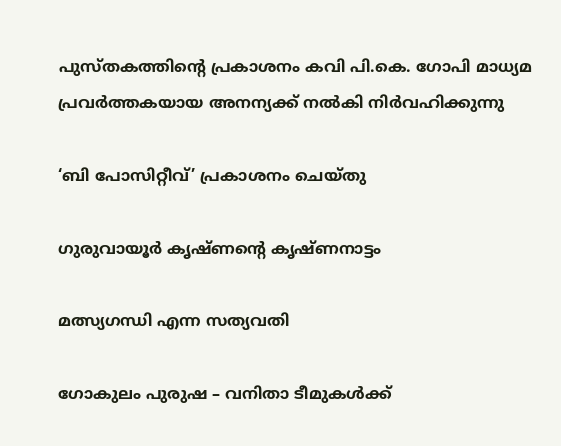പുസ്തകത്തിന്റെ പ്രകാശനം കവി പി.കെ. ഗോപി മാധ്യമ പ്രവര്‍ത്തകയായ അനന്യക്ക് നല്‍കി നിര്‍വഹിക്കുന്നു

‘ബി പോസിറ്റീവ്’ പ്രകാശനം ചെയ്തു

ഗുരുവായൂര്‍ കൃഷ്ണന്റെ കൃഷ്ണനാട്ടം

മത്സ്യഗന്ധി എന്ന സത്യവതി

ഗോകുലം പുരുഷ – വനിതാ ടീമുകള്‍ക്ക്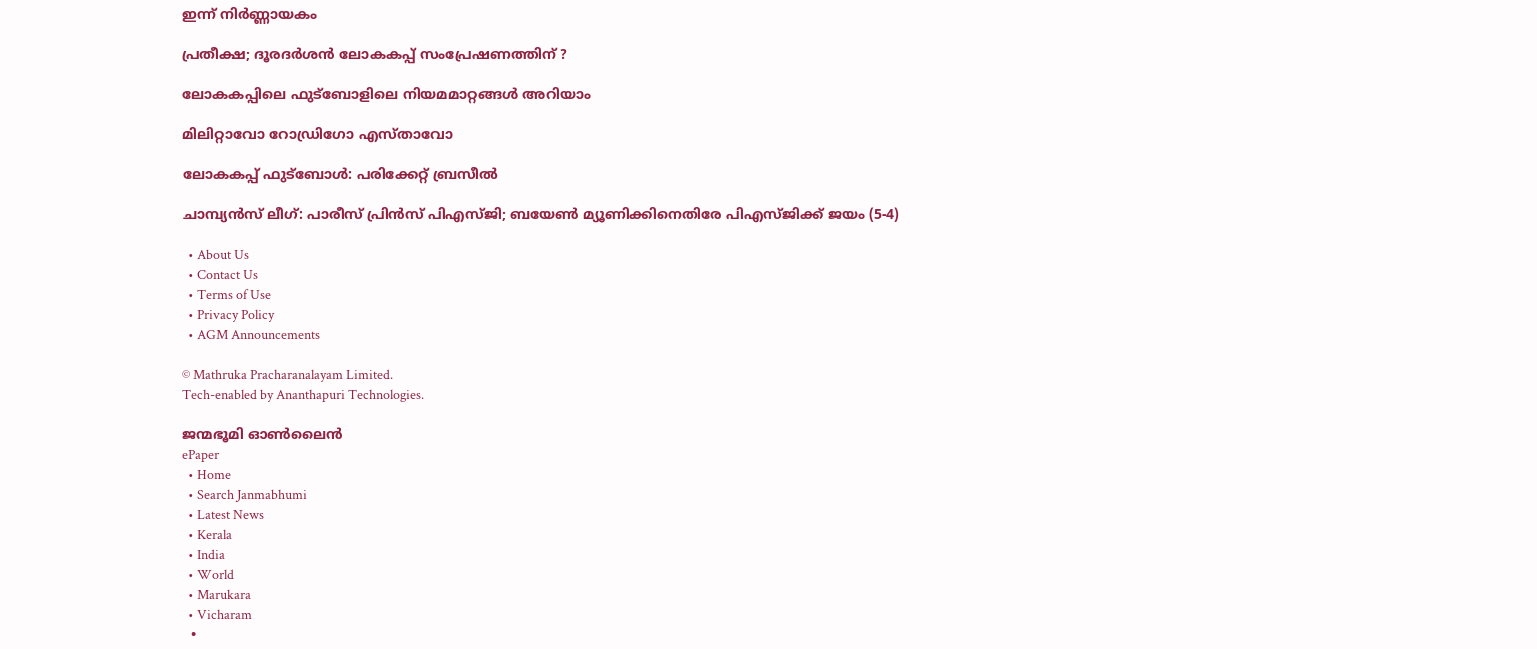ഇന്ന് നിര്‍ണ്ണായകം

പ്രതീക്ഷ; ദൂരദര്‍ശന്‍ ലോകകപ്പ് സംപ്രേഷണത്തിന് ?

ലോകകപ്പിലെ ഫുട്‌ബോളിലെ നിയമമാറ്റങ്ങള്‍ അറിയാം

മിലിറ്റാവോ റോഡ്രിഗോ എസ്താവോ

ലോകകപ്പ് ഫുട്‌ബോള്‍: പരിക്കേറ്റ് ബ്രസീല്‍

ചാമ്പ്യന്‍സ് ലീഗ്: പാരീസ് പ്രിന്‍സ് പിഎസ്ജി; ബയേണ്‍ മ്യൂണിക്കിനെതിരേ പിഎസ്ജിക്ക് ജയം (5-4)

  • About Us
  • Contact Us
  • Terms of Use
  • Privacy Policy
  • AGM Announcements

© Mathruka Pracharanalayam Limited.
Tech-enabled by Ananthapuri Technologies.

ജന്മഭൂമി ഓണ്‍ലൈന്‍
ePaper
  • Home
  • Search Janmabhumi
  • Latest News
  • Kerala
  • India
  • World
  • Marukara
  • Vicharam
  •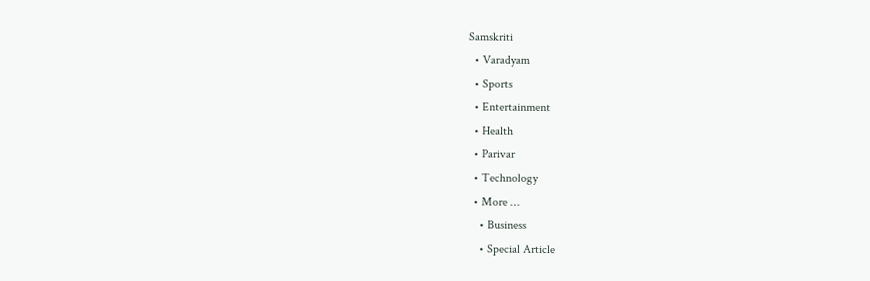Samskriti
  • Varadyam
  • Sports
  • Entertainment
  • Health
  • Parivar
  • Technology
  • More …
    • Business
    • Special Article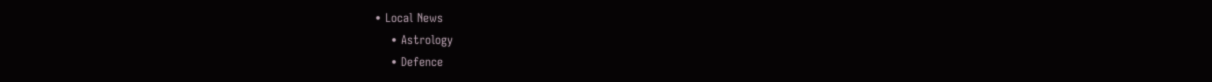• Local News
    • Astrology
    • Defence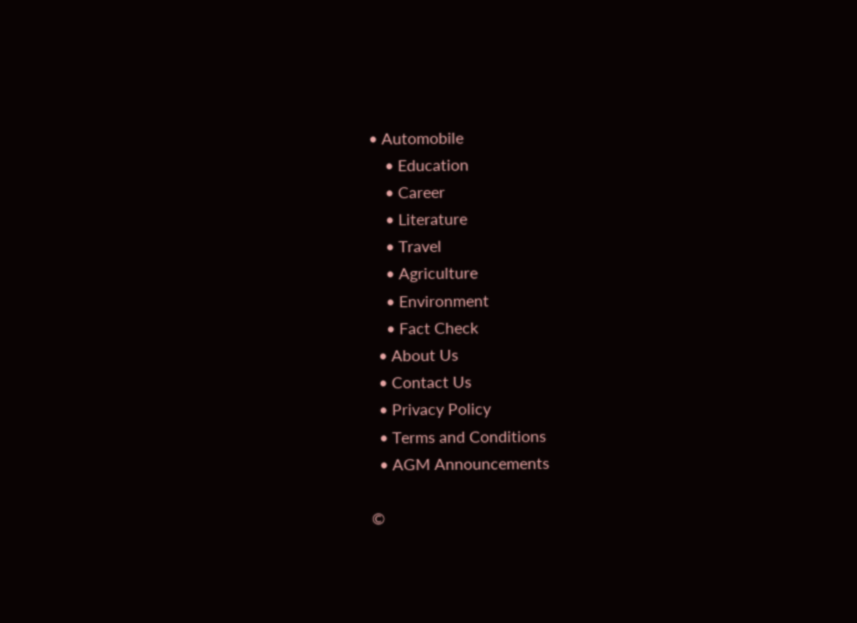• Automobile
    • Education
    • Career
    • Literature
    • Travel
    • Agriculture
    • Environment
    • Fact Check
  • About Us
  • Contact Us
  • Privacy Policy
  • Terms and Conditions
  • AGM Announcements

©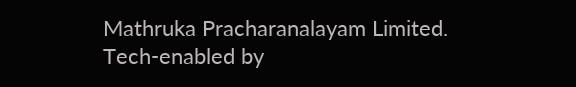Mathruka Pracharanalayam Limited.
Tech-enabled by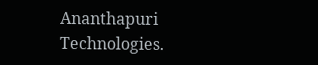Ananthapuri Technologies.